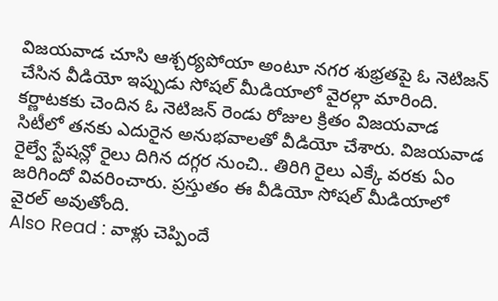విజయవాడ చూసి ఆశ్చర్యపోయా అంటూ నగర శుభ్రతపై ఓ నెటిజన్ చేసిన వీడియో ఇప్పుడు సోషల్ మీడియాలో వైరల్గా మారింది. కర్ణాటకకు చెందిన ఓ నెటిజన్ రెండు రోజుల క్రితం విజయవాడ సిటీలో తనకు ఎదురైన అనుభవాలతో వీడియో చేశారు. విజయవాడ రైల్వే స్టేషన్లో రైలు దిగిన దగ్గర నుంచి.. తిరిగి రైలు ఎక్కే వరకు ఏం జరిగిందో వివరించారు. ప్రస్తుతం ఈ వీడియో సోషల్ మీడియాలో వైరల్ అవుతోంది.
Also Read : వాళ్లు చెప్పిందే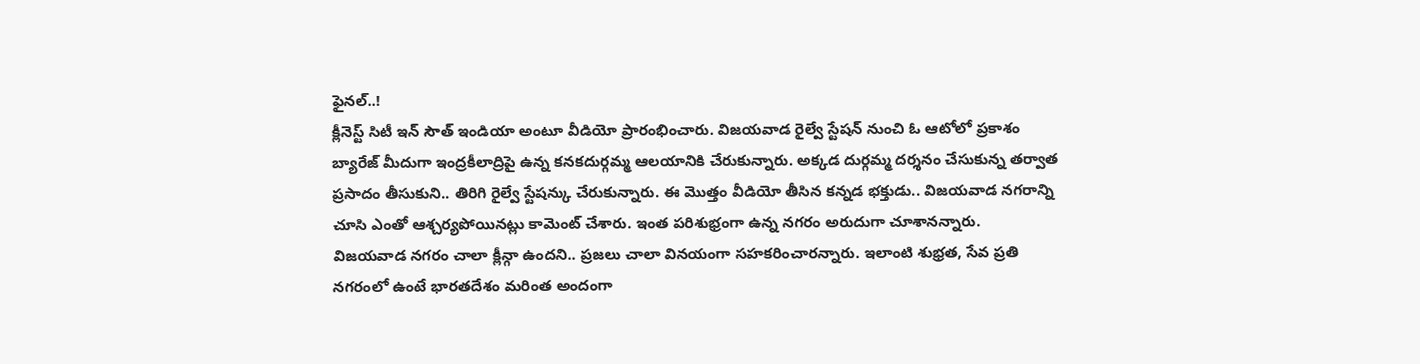ఫైనల్..!
క్లీనెస్ట్ సిటీ ఇన్ సౌత్ ఇండియా అంటూ వీడియో ప్రారంభించారు. విజయవాడ రైల్వే స్టేషన్ నుంచి ఓ ఆటోలో ప్రకాశం బ్యారేజ్ మీదుగా ఇంద్రకీలాద్రిపై ఉన్న కనకదుర్గమ్మ ఆలయానికి చేరుకున్నారు. అక్కడ దుర్గమ్మ దర్శనం చేసుకున్న తర్వాత ప్రసాదం తీసుకుని.. తిరిగి రైల్వే స్టేషన్కు చేరుకున్నారు. ఈ మొత్తం వీడియో తీసిన కన్నడ భక్తుడు.. విజయవాడ నగరాన్ని చూసి ఎంతో ఆశ్చర్యపోయినట్లు కామెంట్ చేశారు. ఇంత పరిశుభ్రంగా ఉన్న నగరం అరుదుగా చూశానన్నారు.
విజయవాడ నగరం చాలా క్లీన్గా ఉందని.. ప్రజలు చాలా వినయంగా సహకరించారన్నారు. ఇలాంటి శుభ్రత, సేవ ప్రతి నగరంలో ఉంటే భారతదేశం మరింత అందంగా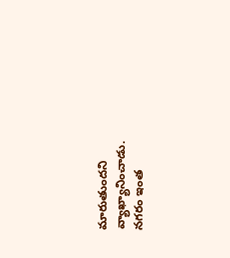మారుతుందని వ్యాఖ్యానించాడు. నగరం ఇంత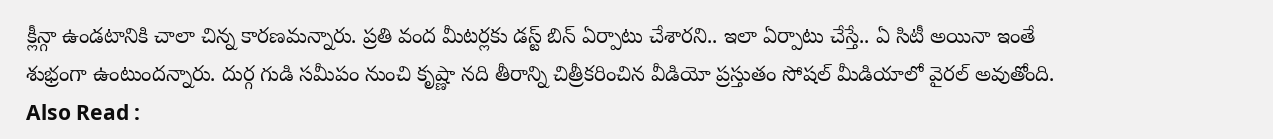క్లీన్గా ఉండటానికి చాలా చిన్న కారణమన్నారు. ప్రతి వంద మీటర్లకు డస్ట్ బిన్ ఏర్పాటు చేశారని.. ఇలా ఏర్పాటు చేస్తే.. ఏ సిటీ అయినా ఇంతే శుభ్రంగా ఉంటుందన్నారు. దుర్గ గుడి సమీపం నుంచి కృష్ణా నది తీరాన్ని చిత్రీకరించిన వీడియో ప్రస్తుతం సోషల్ మీడియాలో వైరల్ అవుతోంది.
Also Read :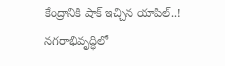కేంద్రానికి షాక్ ఇచ్చిన యాపిల్..!
నగరాభివృద్ధిలో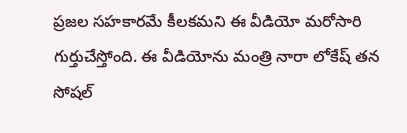ప్రజల సహకారమే కీలకమని ఈ వీడియో మరోసారి గుర్తుచేస్తోంది. ఈ వీడియోను మంత్రి నారా లోకేష్ తన సోషల్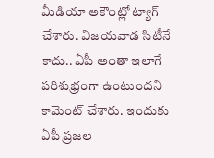మీడియా అకౌంట్లో ట్యాగ్ చేశారు. విజయవాడ సిటీనే కాదు.. ఏపీ అంతా ఇలాగే పరిశుభ్రంగా ఉంటుందని కామెంట్ చేశారు. ఇందుకు ఏపీ ప్రజల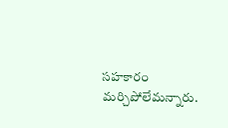సహకారం మర్చిపోలేమన్నారు.